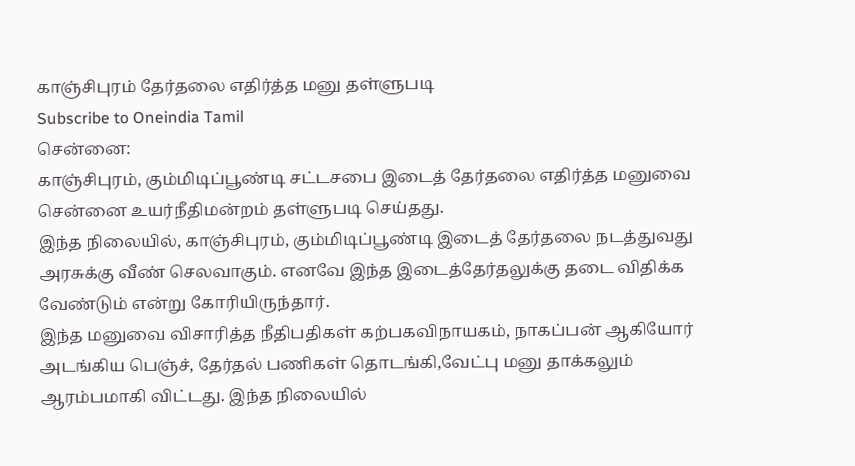காஞ்சிபுரம் தேர்தலை எதிர்த்த மனு தள்ளுபடி
Subscribe to Oneindia Tamil
சென்னை:
காஞ்சிபுரம், கும்மிடிப்பூண்டி சட்டசபை இடைத் தேர்தலை எதிர்த்த மனுவை சென்னை உயர்நீதிமன்றம் தள்ளுபடி செய்தது.
இந்த நிலையில், காஞ்சிபுரம், கும்மிடிப்பூண்டி இடைத் தேர்தலை நடத்துவது அரசுக்கு வீண் செலவாகும். எனவே இந்த இடைத்தேர்தலுக்கு தடை விதிக்க வேண்டும் என்று கோரியிருந்தார்.
இந்த மனுவை விசாரித்த நீதிபதிகள் கற்பகவிநாயகம், நாகப்பன் ஆகியோர் அடங்கிய பெஞ்ச், தேர்தல் பணிகள் தொடங்கி,வேட்பு மனு தாக்கலும் ஆரம்பமாகி விட்டது. இந்த நிலையில்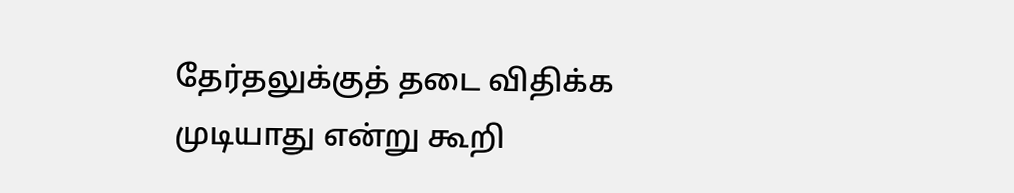தேர்தலுக்குத் தடை விதிக்க முடியாது என்று கூறி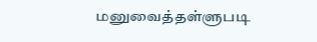மனுவைத்தள்ளுபடி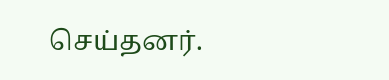செய்தனர்.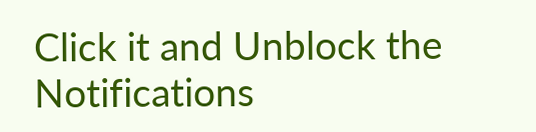Click it and Unblock the Notifications